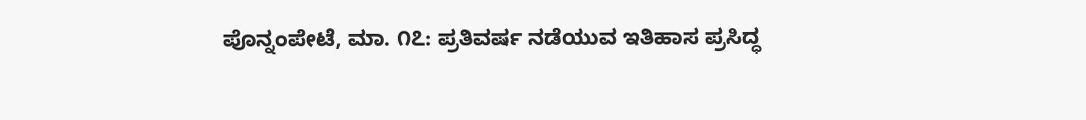ಪೊನ್ನಂಪೇಟೆ, ಮಾ. ೧೭: ಪ್ರತಿವರ್ಷ ನಡೆಯುವ ಇತಿಹಾಸ ಪ್ರಸಿದ್ಧ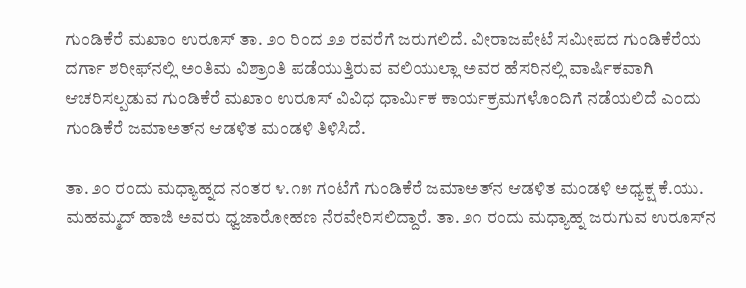ಗುಂಡಿಕೆರೆ ಮಖಾಂ ಉರೂಸ್ ತಾ. ೨೦ ರಿಂದ ೨೨ ರವರೆಗೆ ಜರುಗಲಿದೆ. ವೀರಾಜಪೇಟೆ ಸಮೀಪದ ಗುಂಡಿಕೆರೆಯ ದರ್ಗಾ ಶರೀಫ್‌ನಲ್ಲಿ ಅಂತಿಮ ವಿಶ್ರಾಂತಿ ಪಡೆಯುತ್ತಿರುವ ವಲಿಯುಲ್ಲಾ ಅವರ ಹೆಸರಿನಲ್ಲಿ ವಾರ್ಷಿಕವಾಗಿ ಆಚರಿಸಲ್ಪಡುವ ಗುಂಡಿಕೆರೆ ಮಖಾಂ ಉರೂಸ್ ವಿವಿಧ ಧಾರ್ಮಿಕ ಕಾರ್ಯಕ್ರಮಗಳೊಂದಿಗೆ ನಡೆಯಲಿದೆ ಎಂದು ಗುಂಡಿಕೆರೆ ಜಮಾಅತ್‌ನ ಆಡಳಿತ ಮಂಡಳಿ ತಿಳಿಸಿದೆ.

ತಾ. ೨೦ ರಂದು ಮಧ್ಯಾಹ್ನದ ನಂತರ ೪.೧೫ ಗಂಟೆಗೆ ಗುಂಡಿಕೆರೆ ಜಮಾಅತ್‌ನ ಆಡಳಿತ ಮಂಡಳಿ ಅಧ್ಯಕ್ಷ ಕೆ.ಯು. ಮಹಮ್ಮದ್ ಹಾಜಿ ಅವರು ಧ್ವಜಾರೋಹಣ ನೆರವೇರಿಸಲಿದ್ದಾರೆ. ತಾ. ೨೧ ರಂದು ಮಧ್ಯಾಹ್ನ ಜರುಗುವ ಉರೂಸ್‌ನ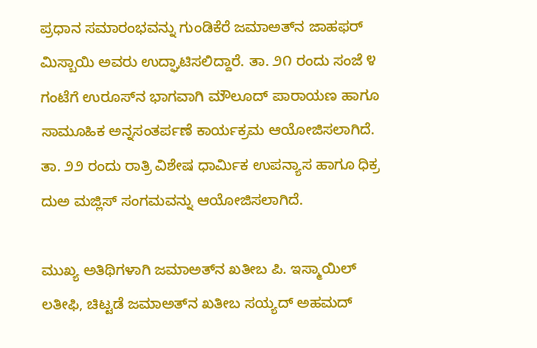ಪ್ರಧಾನ ಸಮಾರಂಭವನ್ನು ಗುಂಡಿಕೆರೆ ಜಮಾಅತ್‌ನ ಜಾಹಫರ್ ಮಿಸ್ಬಾಯಿ ಅವರು ಉದ್ಘಾಟಿಸಲಿದ್ದಾರೆ. ತಾ. ೨೧ ರಂದು ಸಂಜೆ ೪ ಗಂಟೆಗೆ ಉರೂಸ್‌ನ ಭಾಗವಾಗಿ ಮೌಲೂದ್ ಪಾರಾಯಣ ಹಾಗೂ ಸಾಮೂಹಿಕ ಅನ್ನಸಂತರ್ಪಣೆ ಕಾರ್ಯಕ್ರಮ ಆಯೋಜಿಸಲಾಗಿದೆ. ತಾ. ೨೨ ರಂದು ರಾತ್ರಿ ವಿಶೇಷ ಧಾರ್ಮಿಕ ಉಪನ್ಯಾಸ ಹಾಗೂ ಧಿಕ್ರ ದುಅ ಮಜ್ಲಿಸ್ ಸಂಗಮವನ್ನು ಆಯೋಜಿಸಲಾಗಿದೆ.

ಮುಖ್ಯ ಅತಿಥಿಗಳಾಗಿ ಜಮಾಅತ್‌ನ ಖತೀಬ ಪಿ. ಇಸ್ಮಾಯಿಲ್ ಲತೀಫಿ, ಚಿಟ್ಟಡೆ ಜಮಾಅತ್‌ನ ಖತೀಬ ಸಯ್ಯದ್ ಅಹಮದ್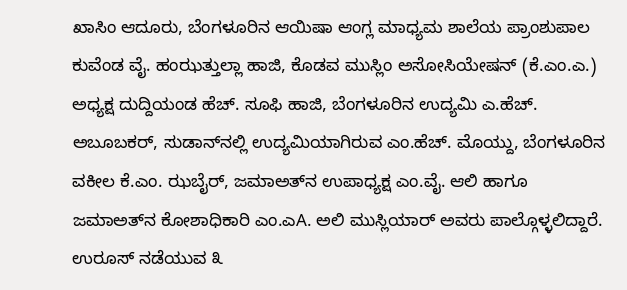ಖಾಸಿಂ ಆದೂರು, ಬೆಂಗಳೂರಿನ ಆಯಿಷಾ ಆಂಗ್ಲ ಮಾಧ್ಯಮ ಶಾಲೆಯ ಪ್ರಾಂಶುಪಾಲ ಕುವೆಂಡ ವೈ. ಹಂಝತ್ತುಲ್ಲಾ ಹಾಜಿ, ಕೊಡವ ಮುಸ್ಲಿಂ ಅಸೋಸಿಯೇಷನ್ (ಕೆ.ಎಂ.ಎ.) ಅಧ್ಯಕ್ಷ ದುದ್ದಿಯಂಡ ಹೆಚ್. ಸೂಫಿ ಹಾಜಿ, ಬೆಂಗಳೂರಿನ ಉದ್ಯಮಿ ಎ.ಹೆಚ್. ಅಬೂಬಕರ್, ಸುಡಾನ್‌ನಲ್ಲಿ ಉದ್ಯಮಿಯಾಗಿರುವ ಎಂ.ಹೆಚ್. ಮೊಯ್ದು, ಬೆಂಗಳೂರಿನ ವಕೀಲ ಕೆ.ಎಂ. ಝಬೈರ್, ಜಮಾಅತ್‌ನ ಉಪಾಧ್ಯಕ್ಷ ಎಂ.ವೈ. ಆಲಿ ಹಾಗೂ ಜಮಾಅತ್‌ನ ಕೋಶಾಧಿಕಾರಿ ಎಂ.ಎA. ಅಲಿ ಮುಸ್ಲಿಯಾರ್ ಅವರು ಪಾಲ್ಗೊಳ್ಳಲಿದ್ದಾರೆ. ಉರೂಸ್ ನಡೆಯುವ ೩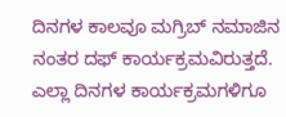ದಿನಗಳ ಕಾಲವೂ ಮಗ್ರಿಬ್ ನಮಾಜಿನ ನಂತರ ದಫ್ ಕಾರ್ಯಕ್ರಮವಿರುತ್ತದೆ. ಎಲ್ಲಾ ದಿನಗಳ ಕಾರ್ಯಕ್ರಮಗಳಿಗೂ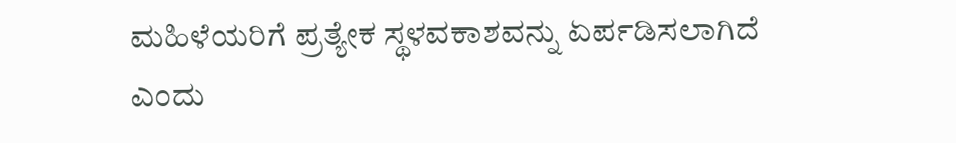ಮಹಿಳೆಯರಿಗೆ ಪ್ರತ್ಯೇಕ ಸ್ಥಳವಕಾಶವನ್ನು ಏರ್ಪಡಿಸಲಾಗಿದೆ ಎಂದು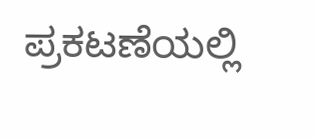ಪ್ರಕಟಣೆಯಲ್ಲಿ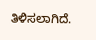ತಿಳಿಸಲಾಗಿದೆ.